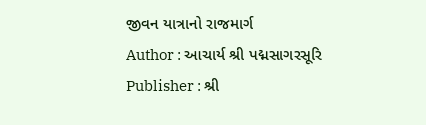જીવન યાત્રાનો રાજમાર્ગ
Author : આચાર્ય શ્રી પદ્મસાગરસૂરિ
Publisher : શ્રી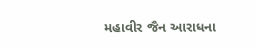મહાવીર જૈન આરાધના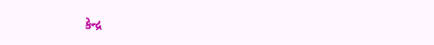કેન્દ્ર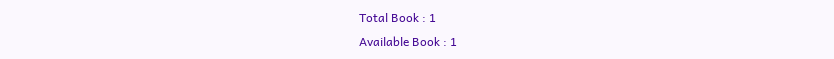Total Book : 1
Available Book : 1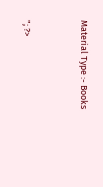Material Type :- Books


"; ?>